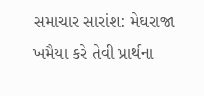સમાચાર સારાંશ: મેઘરાજા ખમૈયા કરે તેવી પ્રાર્થના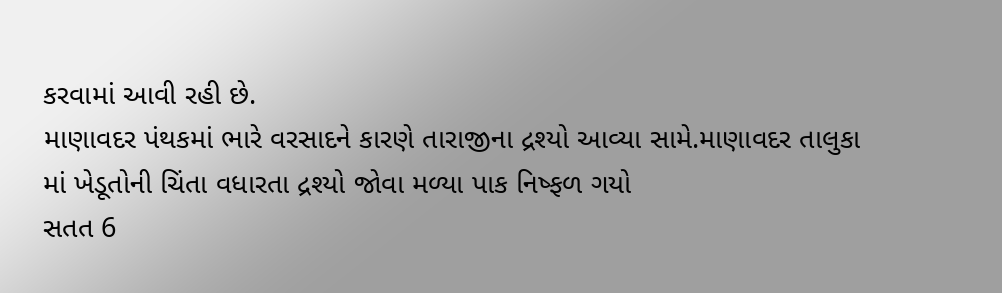કરવામાં આવી રહી છે.
માણાવદર પંથકમાં ભારે વરસાદને કારણે તારાજીના દ્રશ્યો આવ્યા સામે.માણાવદર તાલુકા માં ખેડૂતોની ચિંતા વધારતા દ્રશ્યો જોવા મળ્યા પાક નિષ્ફળ ગયો
સતત 6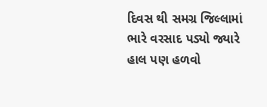દિવસ થી સમગ્ર જિલ્લામાં ભારે વરસાદ પડ્યો જ્યારે હાલ પણ હળવો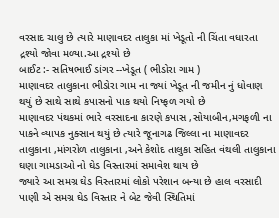વરસાદ ચાલુ છે ત્યારે માણાવદર તાલુકા માં ખેડૂતો ની ચિંતા વધારતા દ્રશ્યો જોવા મળ્યા.આ દ્રશ્યો છે
બાઈટ :- સતિષભાઈ ડાંગર --ખેડૂત ( ભીડોરા ગામ )
માણાવદર તાલુકાના ભીડોરા ગામ ના જ્યાં ખેડૂત ની જમીન નું ધોવાણ થયું છે સાથે સાથે કપાસનો પાક થયો નિષ્ફળ ગયો છે
માણાવદર પંથકમાં ભારે વરસાદના કારણે કપાસ ,સોયાબીન,મગફળી ના પાકને વ્યાપક નુક્સાન થયું છે ત્યારે જૂનાગઢ જિલ્લા ના માણાવદર તાલુકાના ,માંગરોળ તાલુકાના ,અને કેશોદ તાલુકા સહિત વંથલી તાલુકાના ઘણા ગામડાઓ નો ઘેડ વિસ્તારમાં સમાવેશ થાય છે
જ્યારે આ સમગ્ર ઘેડ વિસ્તારમાં લોકો પરેશાન બન્યા છે હાલ વરસાદી પાણી એ સમગ્ર ઘેડ વિસ્તાર ને બેટ જેવી સ્થિતિમાં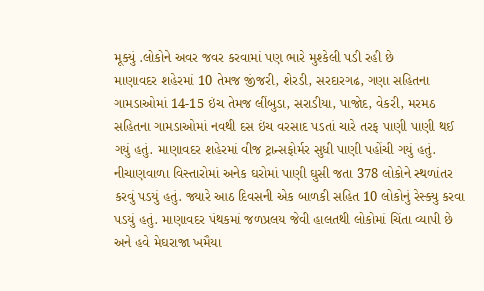મૂક્યું .લોકોને અવર જવર કરવામાં પણ ભારે મુશ્કેલી પડી રહી છે
માણાવદર શહેરમાં 10 તેમજ જીંજરી, શેરડી, સરદારગઢ, ગણા સહિતના ગામડાઓમાં 14-15 ઇંચ તેમજ લીંબુડા, સરાડીયા, પાજોદ, વેકરી, મરમઠ સહિતના ગામડાઓમાં નવથી દસ ઇંચ વરસાદ પડતાં ચારે તરફ પાણી પાણી થઈ ગયું હતું. માણાવદર શહેરમાં વીજ ટ્રાન્સફોર્મર સુધી પાણી પહોંચી ગયું હતું.
નીચાણવાળા વિસ્તારોમાં અનેક ઘરોમાં પાણી ઘુસી જતા 378 લોકોને સ્થળાંતર કરવું પડયું હતું. જ્યારે આઠ દિવસની એક બાળકી સહિત 10 લોકોનું રેસ્ક્યુ કરવા પડયું હતું. માણાવદર પંથકમાં જળપ્રલય જેવી હાલતથી લોકોમાં ચિંતા વ્યાપી છે અને હવે મેઘરાજા ખમૈયા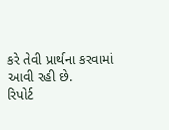કરે તેવી પ્રાર્થના કરવામાં આવી રહી છે.
રિપોર્ટ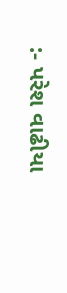:- પરેશ વાઢીયા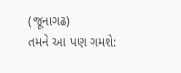(જૂનાગઢ)
તમને આ પણ ગમશે: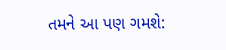તમને આ પણ ગમશે: